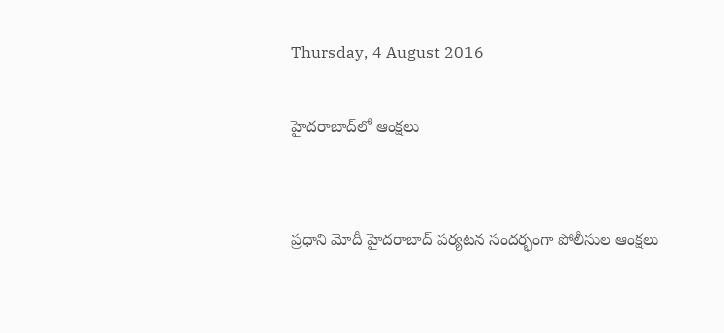Thursday, 4 August 2016

హైదరాబాద్‌‌లో ఆంక్షలు


ప్రధాని మోదీ హైదరాబాద్‌ పర్యటన సందర్భంగా పోలీసుల ఆంక్షలు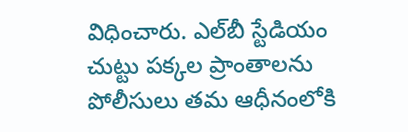విధించారు. ఎల్‌బీ స్టేడియం చుట్టు పక్కల ప్రాంతాలను పోలీసులు తమ ఆధీనంలోకి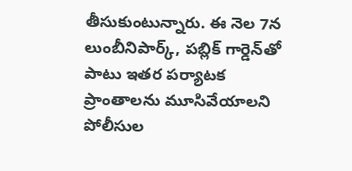తీసుకుంటున్నారు. ఈ నెల 7న లుంబీనిపార్క్‌, పబ్లిక్‌ గార్డెన్‌తో పాటు ఇతర పర్యాటక ప్రాంతాలను మూసివేయాలని పోలీసుల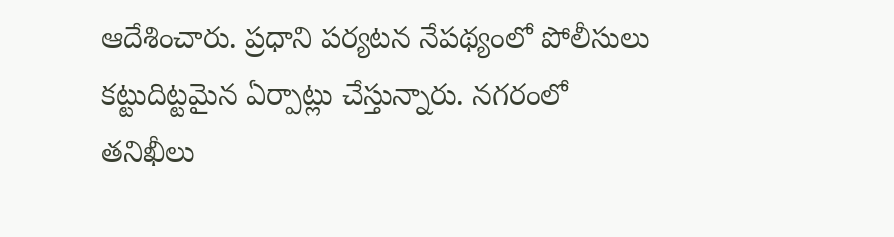ఆదేశించారు. ప్రధాని పర్యటన నేపథ్యంలో పోలీసులు కట్టుదిట్టమైన ఏర్పాట్లు చేస్తున్నారు. నగరంలో తనిఖీలు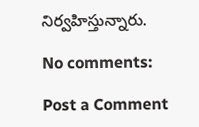నిర్వహిస్తున్నారు.

No comments:

Post a Comment